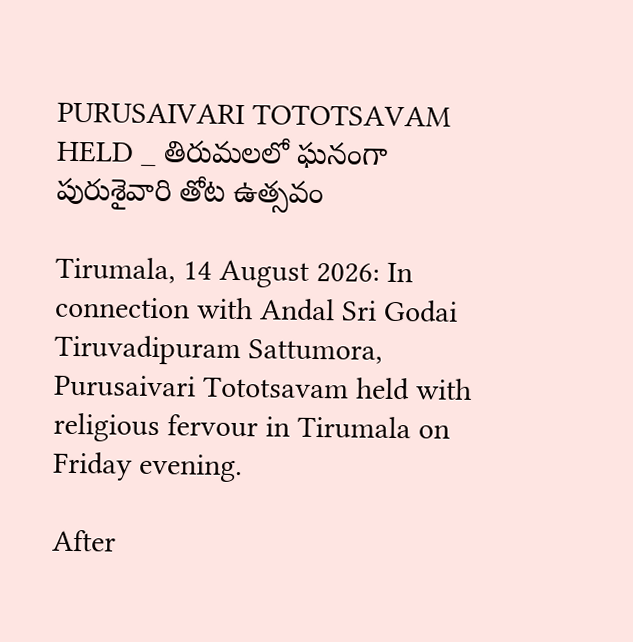PURUSAIVARI TOTOTSAVAM HELD _ తిరుమలలో ఘ‌నంగా పురుశైవారి తోట ఉత్సవం

Tirumala, 14 August 2026: In connection with Andal Sri Godai Tiruvadipuram Sattumora, Purusaivari Tototsavam held with religious fervour in Tirumala on Friday evening.

After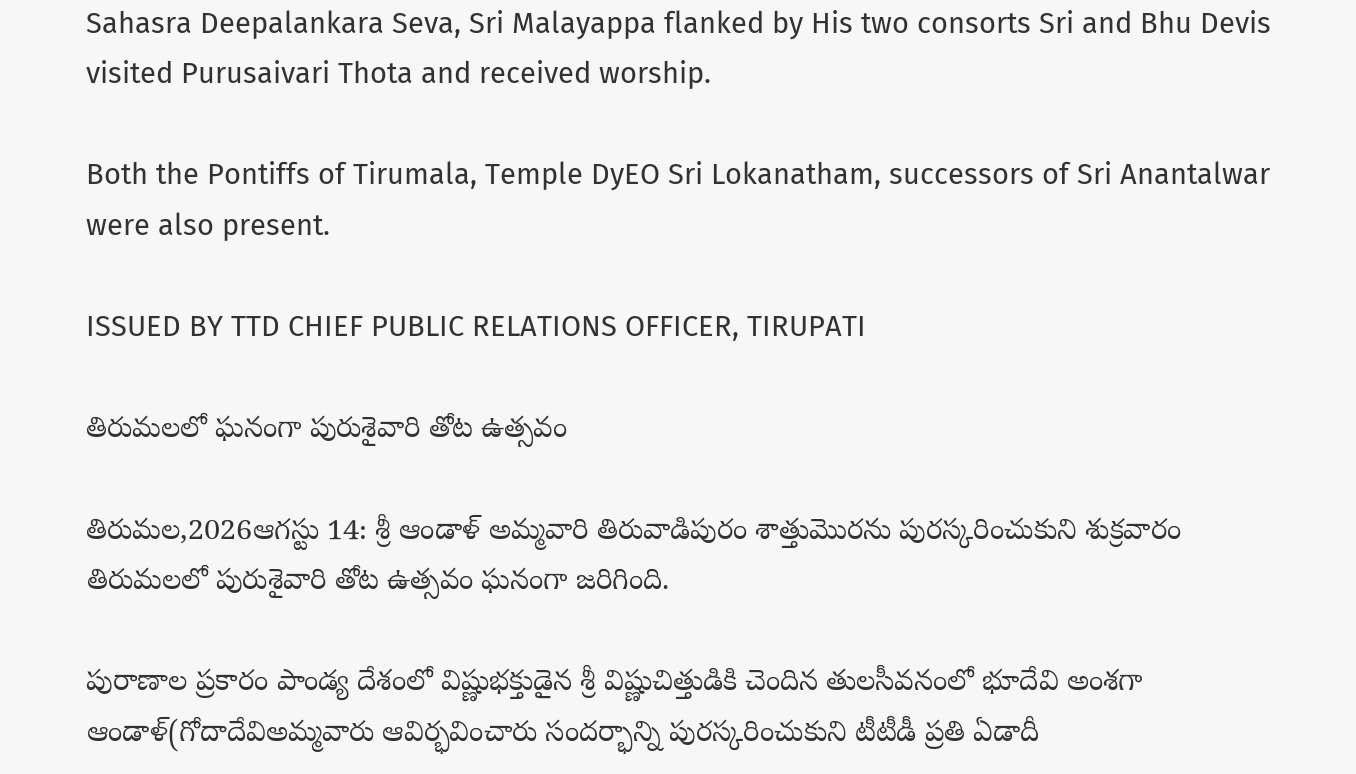Sahasra Deepalankara Seva, Sri Malayappa flanked by His two consorts Sri and Bhu Devis visited Purusaivari Thota and received worship.

Both the Pontiffs of Tirumala, Temple DyEO Sri Lokanatham, successors of Sri Anantalwar were also present.

ISSUED BY TTD CHIEF PUBLIC RELATIONS OFFICER, TIRUPATI

తిరుమలలో ఘ‌నంగా పురుశైవారి తోట ఉత్సవం

తిరుమల,2026ఆగస్టు 14: శ్రీ ఆండాళ్ అమ్మ‌వారి తిరువాడిపురం శాత్తుమొరను పురస్కరించుకుని శుక్రవారం తిరుమలలో పురుశైవారి తోట ఉత్సవం ఘనంగా జరిగింది.

పురాణాల ప్రకారం పాండ్య దేశంలో విష్ణుభక్తుడైన శ్రీ విష్ణుచిత్తుడికి చెందిన తులసీవనంలో భూదేవి అంశగా ఆండాళ్‌(గోదాదేవిఅమ్మవారు ఆవిర్భవించారు సంద‌ర్భాన్ని పుర‌స్క‌రించుకుని టీటీడీ ప్ర‌తి ఏడాదీ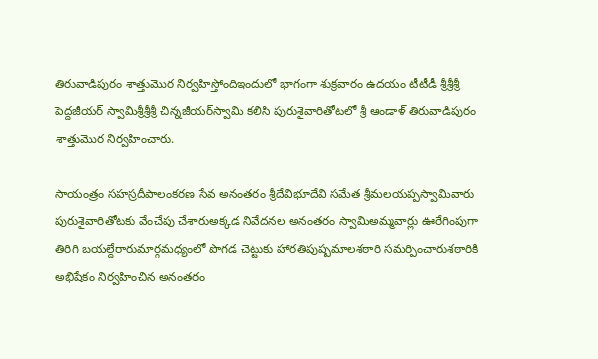తిరువాడిపురం శాత్తుమొర నిర్వ‌హిస్తోందిఇందులో భాగంగా శుక్రవారం ఉద‌యం టీటీడీ శ్రీ‌శ్రీ‌శ్రీ పెద్ద‌జీయ‌ర్ స్వామిశ్రీ‌శ్రీ‌శ్రీ చిన్న‌జీయ‌ర్‌స్వామి క‌లిసి పురుశైవారితోట‌లో శ్రీ ఆండాళ్ తిరువాడిపురం శాత్తుమొర నిర్వహించారు.

సాయంత్రం సహస్రదీపాలంకరణ సేవ అనంతరం శ్రీదేవిభూదేవి సమేత శ్రీమలయప్పస్వామివారు పురుశైవారితోటకు వేంచేపు చేశారుఅక్కడ నివేదనల అనంతరం స్వామిఅమ్మవార్లు ఊరేగింపుగా తిరిగి బ‌య‌ల్దేరారుమార్గ‌మ‌ధ్యంలో పొగడ చెట్టుకు హారతిపుష్పమాల‌శఠారి సమర్పించారుశఠారికి అభిషేకం నిర్వహించిన అనంతరం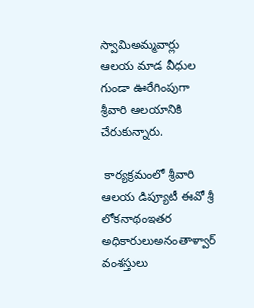స్వామిఅమ్మవార్లు ఆలయ మాడ వీధుల గుండా ఊరేగింపుగా శ్రీవారి ఆలయానికి చేరుకున్నారు.

 కార్యక్రమంలో శ్రీవారి ఆలయ డిప్యూటీ ఈవో శ్రీ లోకనాథంఇతర అధికారులుఅనంతాళ్వార్ వంశ‌స్తులు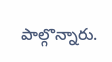పాల్గొన్నారు.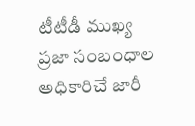టీటీడీ ముఖ్య ప్రజా సంబంధాల అధికారిచే జారీ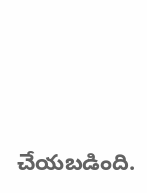చేయబడింది.